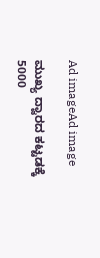Ad imageAd image

ಮುಖ್ಯ ದ್ವಾರದ ಕಟ್ಟಡಕ್ಕೆ 5000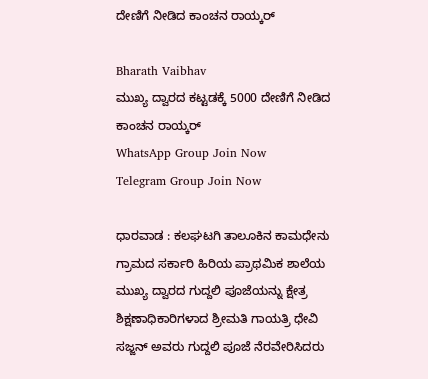ದೇಣಿಗೆ ನೀಡಿದ ಕಾಂಚನ ರಾಯ್ಕರ್

Bharath Vaibhav
ಮುಖ್ಯ ದ್ವಾರದ ಕಟ್ಟಡಕ್ಕೆ 5000 ದೇಣಿಗೆ ನೀಡಿದ  ಕಾಂಚನ ರಾಯ್ಕರ್
WhatsApp Group Join Now
Telegram Group Join Now

ಧಾರವಾಡ : ಕಲಘಟಗಿ ತಾಲೂಕಿನ ಕಾಮಧೇನು ಗ್ರಾಮದ ಸರ್ಕಾರಿ ಹಿರಿಯ ಪ್ರಾಥಮಿಕ ಶಾಲೆಯ ಮುಖ್ಯ ದ್ವಾರದ ಗುದ್ದಲಿ ಪೂಜೆಯನ್ನು ಕ್ಷೇತ್ರ ಶಿಕ್ಷಣಾಧಿಕಾರಿಗಳಾದ ಶ್ರೀಮತಿ ಗಾಯತ್ರಿ ಧೇವಿ ಸಜ್ಜನ್ ಅವರು ಗುದ್ದಲಿ ಪೂಜೆ ನೆರವೇರಿಸಿದರು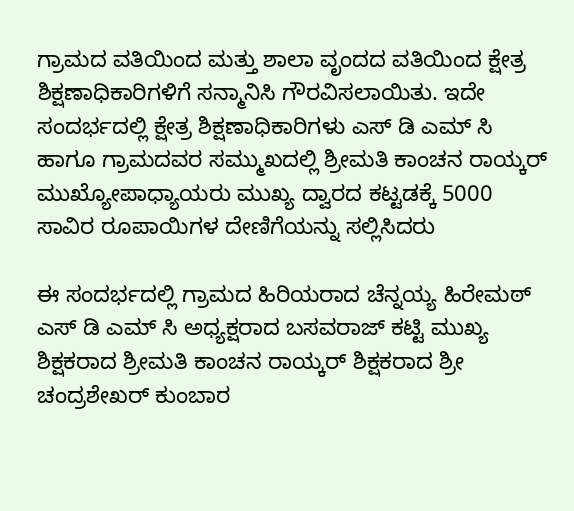ಗ್ರಾಮದ ವತಿಯಿಂದ ಮತ್ತು ಶಾಲಾ ವೃಂದದ ವತಿಯಿಂದ ಕ್ಷೇತ್ರ ಶಿಕ್ಷಣಾಧಿಕಾರಿಗಳಿಗೆ ಸನ್ಮಾನಿಸಿ ಗೌರವಿಸಲಾಯಿತು. ಇದೇ ಸಂದರ್ಭದಲ್ಲಿ ಕ್ಷೇತ್ರ ಶಿಕ್ಷಣಾಧಿಕಾರಿಗಳು ಎಸ್ ಡಿ ಎಮ್ ಸಿ ಹಾಗೂ ಗ್ರಾಮದವರ ಸಮ್ಮುಖದಲ್ಲಿ ಶ್ರೀಮತಿ ಕಾಂಚನ ರಾಯ್ಕರ್ ಮುಖ್ಯೋಪಾಧ್ಯಾಯರು ಮುಖ್ಯ ದ್ವಾರದ ಕಟ್ಟಡಕ್ಕೆ 5000 ಸಾವಿರ ರೂಪಾಯಿಗಳ ದೇಣಿಗೆಯನ್ನು ಸಲ್ಲಿಸಿದರು

ಈ ಸಂದರ್ಭದಲ್ಲಿ ಗ್ರಾಮದ ಹಿರಿಯರಾದ ಚೆನ್ನಯ್ಯ ಹಿರೇಮಠ್ ಎಸ್ ಡಿ ಎಮ್ ಸಿ ಅಧ್ಯಕ್ಷರಾದ ಬಸವರಾಜ್ ಕಟ್ಟಿ ಮುಖ್ಯ ಶಿಕ್ಷಕರಾದ ಶ್ರೀಮತಿ ಕಾಂಚನ ರಾಯ್ಕರ್ ಶಿಕ್ಷಕರಾದ ಶ್ರೀ ಚಂದ್ರಶೇಖರ್ ಕುಂಬಾರ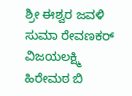ಶ್ರೀ ಈಶ್ವರ ಜವಳಿ ಸುಮಾ ರೇವಣಕರ್ ವಿಜಯಲಕ್ಷ್ಮಿ ಹಿರೇಮಠ ಬಿ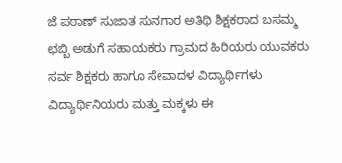ಜೆ ಪಠಾಣ್ ಸುಜಾತ ಸುನಗಾರ ಅತಿಥಿ ಶಿಕ್ಷಕರಾದ ಬಸಮ್ಮ ಛಬ್ಬಿ ಅಡುಗೆ ಸಹಾಯಕರು ಗ್ರಾಮದ ಹಿರಿಯರು ಯುವಕರು ಸರ್ವ ಶಿಕ್ಷಕರು ಹಾಗೂ ಸೇವಾದಳ ವಿದ್ಯಾರ್ಥಿಗಳು ವಿದ್ಯಾರ್ಥಿನಿಯರು ಮತ್ತು ಮಕ್ಕಳು ಈ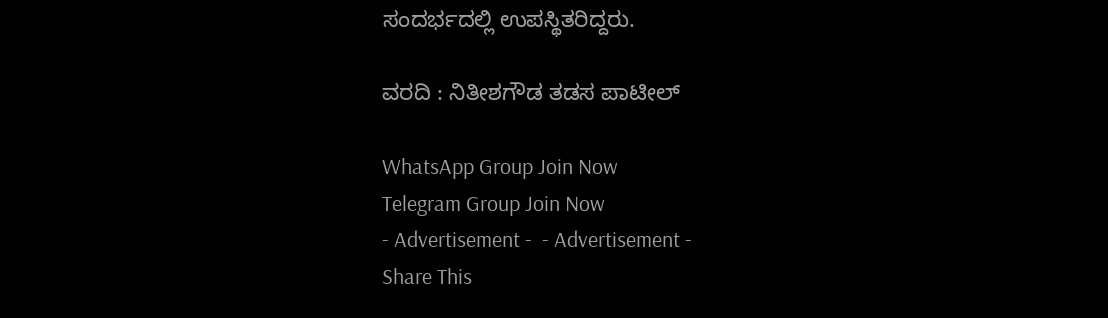ಸಂದರ್ಭದಲ್ಲಿ ಉಪಸ್ಥಿತರಿದ್ದರು.

ವರದಿ : ನಿತೀಶಗೌಡ ತಡಸ ಪಾಟೀಲ್

WhatsApp Group Join Now
Telegram Group Join Now
- Advertisement -  - Advertisement -
Share This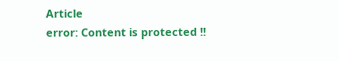Article
error: Content is protected !!